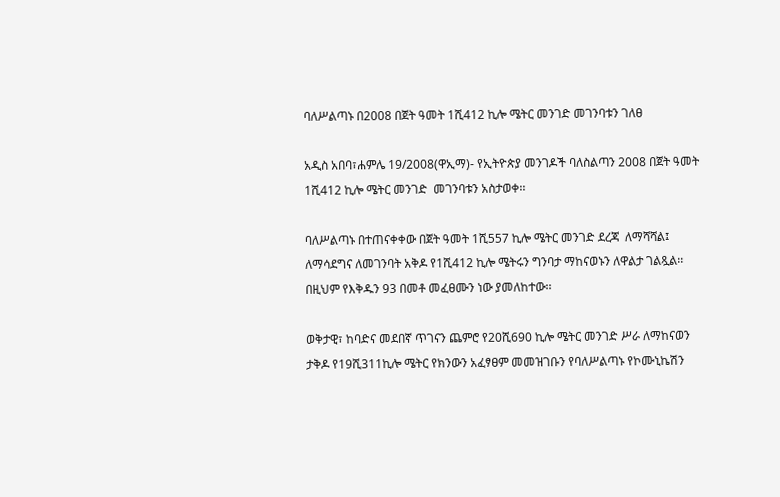ባለሥልጣኑ በ2008 በጀት ዓመት 1ሺ412 ኪሎ ሜትር መንገድ መገንባቱን ገለፀ

አዲስ አበባ፣ሐምሌ 19/2008(ዋኢማ)- የኢትዮጵያ መንገዶች ባለስልጣን 2008 በጀት ዓመት 1ሺ412 ኪሎ ሜትር መንገድ  መገንባቱን አስታወቀ፡፡

ባለሥልጣኑ በተጠናቀቀው በጀት ዓመት 1ሺ557 ኪሎ ሜትር መንገድ ደረጃ  ለማሻሻል፤ ለማሳደግና ለመገንባት አቅዶ የ1ሺ412 ኪሎ ሜትሩን ግንባታ ማከናወኑን ለዋልታ ገልጿል፡፡ በዚህም የእቅዱን 93 በመቶ መፈፀሙን ነው ያመለከተው፡፡

ወቅታዊ፣ ከባድና መደበኛ ጥገናን ጨምሮ የ20ሺ690 ኪሎ ሜትር መንገድ ሥራ ለማከናወን ታቅዶ የ19ሺ311ኪሎ ሜትር የክንውን አፈፃፀም መመዝገቡን የባለሥልጣኑ የኮሙኒኬሽን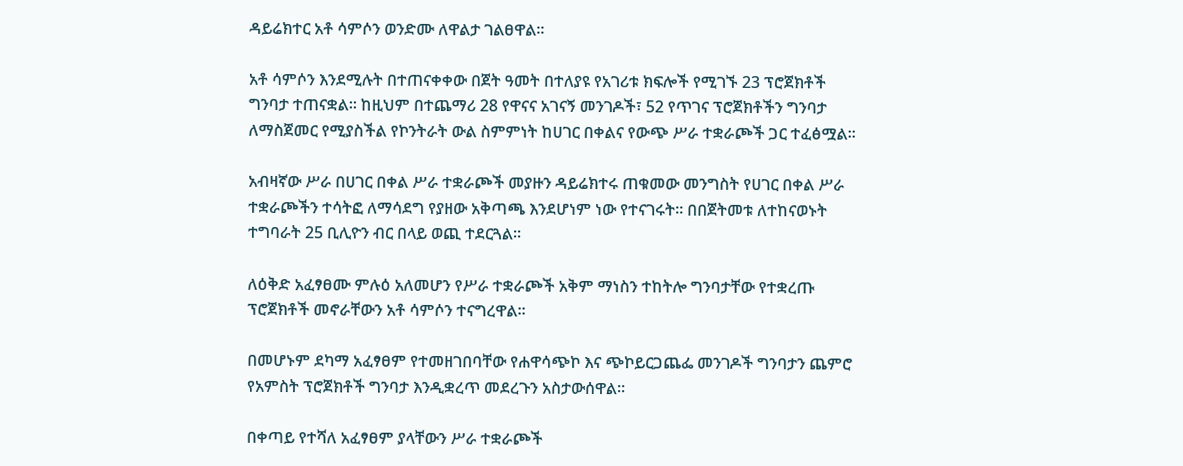ዳይሬክተር አቶ ሳምሶን ወንድሙ ለዋልታ ገልፀዋል፡፡

አቶ ሳምሶን እንደሚሉት በተጠናቀቀው በጀት ዓመት በተለያዩ የአገሪቱ ክፍሎች የሚገኙ 23 ፕሮጀክቶች ግንባታ ተጠናቋል፡፡ ከዚህም በተጨማሪ 28 የዋናና አገናኝ መንገዶች፣ 52 የጥገና ፕሮጀክቶችን ግንባታ ለማስጀመር የሚያስችል የኮንትራት ውል ስምምነት ከሀገር በቀልና የውጭ ሥራ ተቋራጮች ጋር ተፈፅሟል፡፡

አብዛኛው ሥራ በሀገር በቀል ሥራ ተቋራጮች መያዙን ዳይሬክተሩ ጠቁመው መንግስት የሀገር በቀል ሥራ ተቋራጮችን ተሳትፎ ለማሳደግ የያዘው አቅጣጫ እንደሆነም ነው የተናገሩት፡፡ በበጀትመቱ ለተከናወኑት ተግባራት 25 ቢሊዮን ብር በላይ ወጪ ተደርጓል፡፡

ለዕቅድ አፈፃፀሙ ምሉዕ አለመሆን የሥራ ተቋራጮች አቅም ማነስን ተከትሎ ግንባታቸው የተቋረጡ ፕሮጀክቶች መኖራቸውን አቶ ሳምሶን ተናግረዋል፡፡

በመሆኑም ደካማ አፈፃፀም የተመዘገበባቸው የሐዋሳጭኮ እና ጭኮይርጋጨፌ መንገዶች ግንባታን ጨምሮ የአምስት ፕሮጀክቶች ግንባታ እንዲቋረጥ መደረጉን አስታውሰዋል፡፡

በቀጣይ የተሻለ አፈፃፀም ያላቸውን ሥራ ተቋራጮች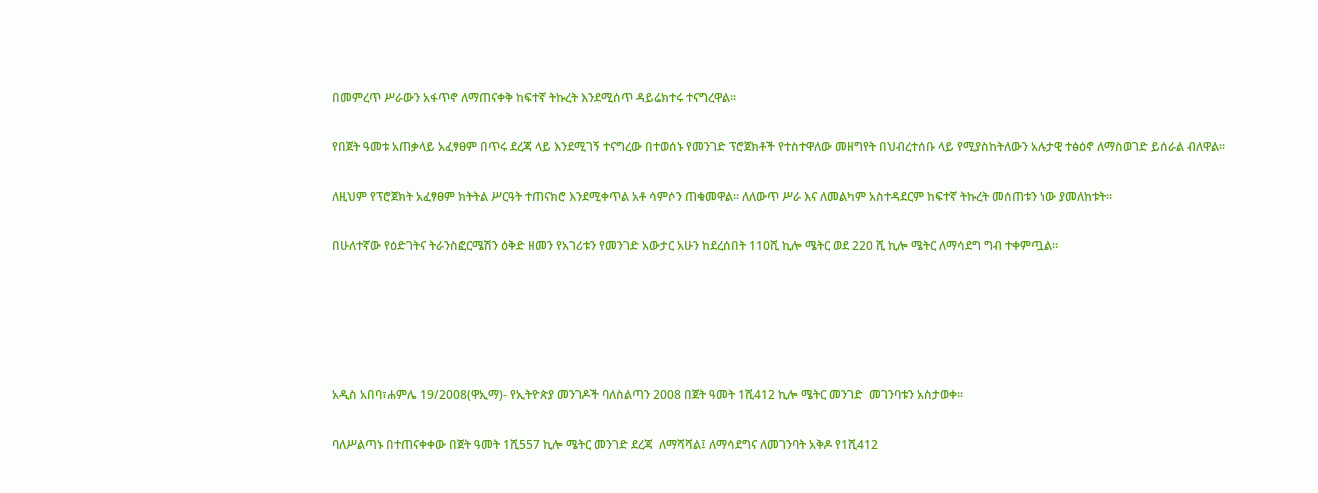በመምረጥ ሥራውን አፋጥኖ ለማጠናቀቅ ከፍተኛ ትኩረት እንደሚሰጥ ዳይሬክተሩ ተናግረዋል፡፡

የበጀት ዓመቱ አጠቃላይ አፈፃፀም በጥሩ ደረጃ ላይ እንደሚገኝ ተናግረው በተወሰኑ የመንገድ ፕሮጀክቶች የተስተዋለው መዘግየት በህብረተሰቡ ላይ የሚያስከትለውን አሉታዊ ተፅዕኖ ለማስወገድ ይሰራል ብለዋል፡፡

ለዚህም የፕሮጀክት አፈፃፀም ክትትል ሥርዓት ተጠናክሮ እንደሚቀጥል አቶ ሳምሶን ጠቁመዋል፡፡ ለለውጥ ሥራ እና ለመልካም አስተዳደርም ከፍተኛ ትኩረት መሰጠቱን ነው ያመለከቱት፡፡

በሁለተኛው የዕድገትና ትራንስፎርሜሽን ዕቅድ ዘመን የአገሪቱን የመንገድ አውታር አሁን ከደረሰበት 110ሺ ኪሎ ሜትር ወደ 220 ሺ ኪሎ ሜትር ለማሳደግ ግብ ተቀምጧል፡፡





አዲስ አበባ፣ሐምሌ 19/2008(ዋኢማ)- የኢትዮጵያ መንገዶች ባለስልጣን 2008 በጀት ዓመት 1ሺ412 ኪሎ ሜትር መንገድ  መገንባቱን አስታወቀ፡፡

ባለሥልጣኑ በተጠናቀቀው በጀት ዓመት 1ሺ557 ኪሎ ሜትር መንገድ ደረጃ  ለማሻሻል፤ ለማሳደግና ለመገንባት አቅዶ የ1ሺ412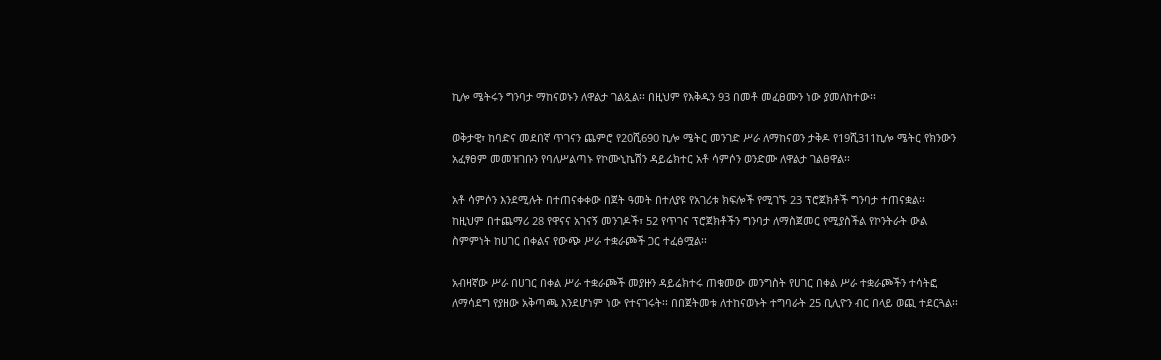ኪሎ ሜትሩን ግንባታ ማከናወኑን ለዋልታ ገልጿል፡፡ በዚህም የእቅዱን 93 በመቶ መፈፀሙን ነው ያመለከተው፡፡

ወቅታዊ፣ ከባድና መደበኛ ጥገናን ጨምሮ የ20ሺ690 ኪሎ ሜትር መንገድ ሥራ ለማከናወን ታቅዶ የ19ሺ311ኪሎ ሜትር የክንውን አፈፃፀም መመዝገቡን የባለሥልጣኑ የኮሙኒኬሽን ዳይሬክተር አቶ ሳምሶን ወንድሙ ለዋልታ ገልፀዋል፡፡

አቶ ሳምሶን እንደሚሉት በተጠናቀቀው በጀት ዓመት በተለያዩ የአገሪቱ ክፍሎች የሚገኙ 23 ፕሮጀክቶች ግንባታ ተጠናቋል፡፡ ከዚህም በተጨማሪ 28 የዋናና አገናኝ መንገዶች፣ 52 የጥገና ፕሮጀክቶችን ግንባታ ለማስጀመር የሚያስችል የኮንትራት ውል ስምምነት ከሀገር በቀልና የውጭ ሥራ ተቋራጮች ጋር ተፈፅሟል፡፡

አብዛኛው ሥራ በሀገር በቀል ሥራ ተቋራጮች መያዙን ዳይሬክተሩ ጠቁመው መንግስት የሀገር በቀል ሥራ ተቋራጮችን ተሳትፎ ለማሳደግ የያዘው አቅጣጫ እንደሆነም ነው የተናገሩት፡፡ በበጀትመቱ ለተከናወኑት ተግባራት 25 ቢሊዮን ብር በላይ ወጪ ተደርጓል፡፡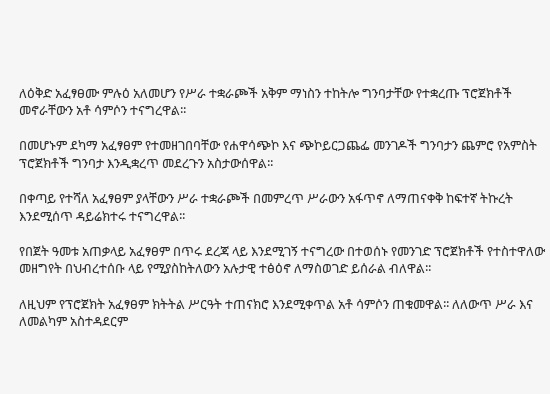ለዕቅድ አፈፃፀሙ ምሉዕ አለመሆን የሥራ ተቋራጮች አቅም ማነስን ተከትሎ ግንባታቸው የተቋረጡ ፕሮጀክቶች መኖራቸውን አቶ ሳምሶን ተናግረዋል፡፡

በመሆኑም ደካማ አፈፃፀም የተመዘገበባቸው የሐዋሳጭኮ እና ጭኮይርጋጨፌ መንገዶች ግንባታን ጨምሮ የአምስት ፕሮጀክቶች ግንባታ እንዲቋረጥ መደረጉን አስታውሰዋል፡፡

በቀጣይ የተሻለ አፈፃፀም ያላቸውን ሥራ ተቋራጮች በመምረጥ ሥራውን አፋጥኖ ለማጠናቀቅ ከፍተኛ ትኩረት እንደሚሰጥ ዳይሬክተሩ ተናግረዋል፡፡

የበጀት ዓመቱ አጠቃላይ አፈፃፀም በጥሩ ደረጃ ላይ እንደሚገኝ ተናግረው በተወሰኑ የመንገድ ፕሮጀክቶች የተስተዋለው መዘግየት በህብረተሰቡ ላይ የሚያስከትለውን አሉታዊ ተፅዕኖ ለማስወገድ ይሰራል ብለዋል፡፡

ለዚህም የፕሮጀክት አፈፃፀም ክትትል ሥርዓት ተጠናክሮ እንደሚቀጥል አቶ ሳምሶን ጠቁመዋል፡፡ ለለውጥ ሥራ እና ለመልካም አስተዳደርም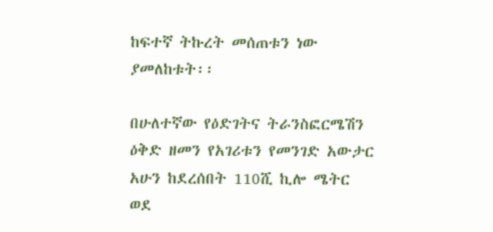ከፍተኛ ትኩረት መሰጠቱን ነው ያመለከቱት፡፡

በሁለተኛው የዕድገትና ትራንስፎርሜሽን ዕቅድ ዘመን የአገሪቱን የመንገድ አውታር አሁን ከደረሰበት 110ሺ ኪሎ ሜትር ወደ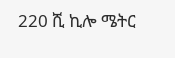220 ሺ ኪሎ ሜትር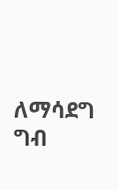ለማሳደግ ግብ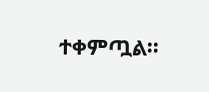ተቀምጧል፡፡